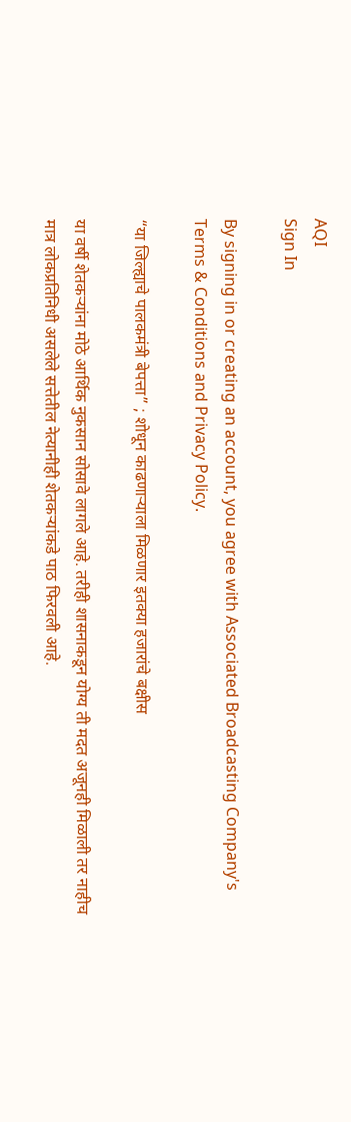AQI
Sign In

By signing in or creating an account, you agree with Associated Broadcasting Company's Terms & Conditions and Privacy Policy.

“या जिल्ह्याचे पालकमंत्री बेपत्ता” ; शोधून काढणाऱ्याला मिळणार इतक्या हजारांचे बक्षीस

या वर्षी शेतकऱ्यांना मोठे आर्थिक नुकसान सोसावे लागले आहे. तरीही शासनाकडून योग्य ती मदत अजूनही मिळाली तर नाहीच मात्र लोकप्रतिनिधी असलेले सत्तेतील नेत्यानीही शेतकऱ्यांकडे पाठ फिरवली आहे.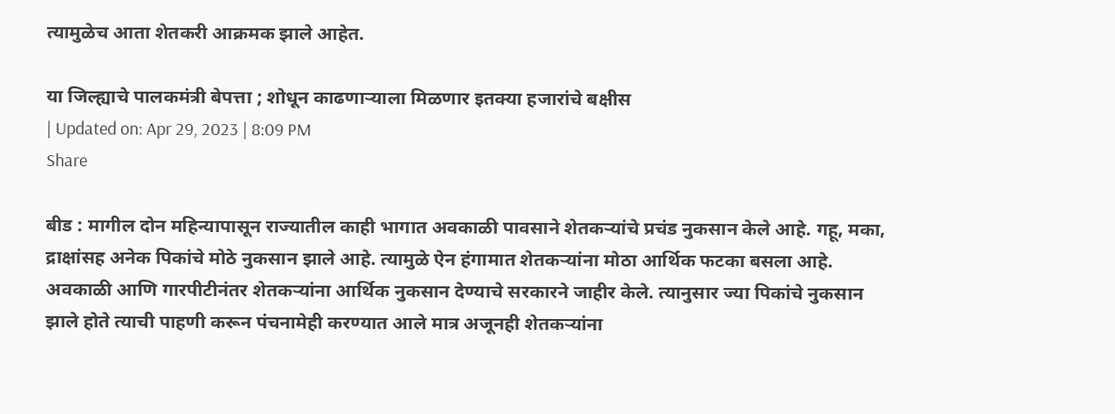त्यामुळेच आता शेतकरी आक्रमक झाले आहेत.

या जिल्ह्याचे पालकमंत्री बेपत्ता ; शोधून काढणाऱ्याला मिळणार इतक्या हजारांचे बक्षीस
| Updated on: Apr 29, 2023 | 8:09 PM
Share

बीड : मागील दोन महिन्यापासून राज्यातील काही भागात अवकाळी पावसाने शेतकऱ्यांचे प्रचंड नुकसान केले आहे. गहू, मका, द्राक्षांसह अनेक पिकांचे मोठे नुकसान झाले आहे. त्यामुळे ऐन हंगामात शेतकऱ्यांना मोठा आर्थिक फटका बसला आहे. अवकाळी आणि गारपीटीनंतर शेतकऱ्यांना आर्थिक नुकसान देण्याचे सरकारने जाहीर केले. त्यानुसार ज्या पिकांचे नुकसान झाले होते त्याची पाहणी करून पंचनामेही करण्यात आले मात्र अजूनही शेतकऱ्यांना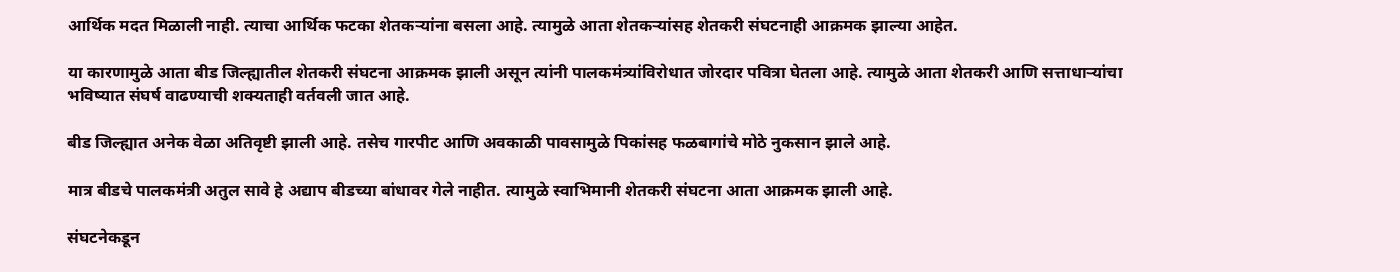आर्थिक मदत मिळाली नाही. त्याचा आर्थिक फटका शेतकऱ्यांना बसला आहे. त्यामुळे आता शेतकऱ्यांसह शेतकरी संघटनाही आक्रमक झाल्या आहेत.

या कारणामुळे आता बीड जिल्ह्यातील शेतकरी संघटना आक्रमक झाली असून त्यांनी पालकमंत्र्यांविरोधात जोरदार पवित्रा घेतला आहे. त्यामुळे आता शेतकरी आणि सत्ताधाऱ्यांचा भविष्यात संघर्ष वाढण्याची शक्यताही वर्तवली जात आहे.

बीड जिल्ह्यात अनेक वेळा अतिवृष्टी झाली आहे. तसेच गारपीट आणि अवकाळी पावसामुळे पिकांसह फळबागांचे मोठे नुकसान झाले आहे.

मात्र बीडचे पालकमंत्री अतुल सावे हे अद्याप बीडच्या बांधावर गेले नाहीत. त्यामुळे स्वाभिमानी शेतकरी संघटना आता आक्रमक झाली आहे.

संघटनेकडून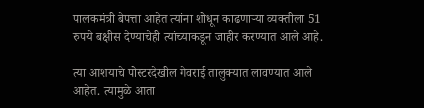पालकमंत्री बेपत्ता आहेत त्यांना शोधून काढणाऱ्या व्यक्तीला 51 रुपये बक्षीस देण्याचेही त्यांच्याकडून जाहीर करण्यात आले आहे.

त्या आशयाचे पोस्टरदेखील गेवराई तालुक्यात लावण्यात आले आहेत. त्यामुळे आता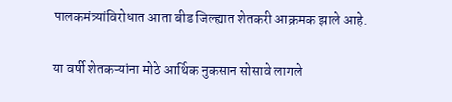पालकमंत्र्यांविरोधात आता बीड जिल्ह्यात शेतकरी आक्रमक झाले आहे.

या वर्षी शेतकऱ्यांना मोठे आर्थिक नुकसान सोसावे लागले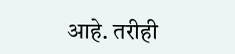आहे. तरीही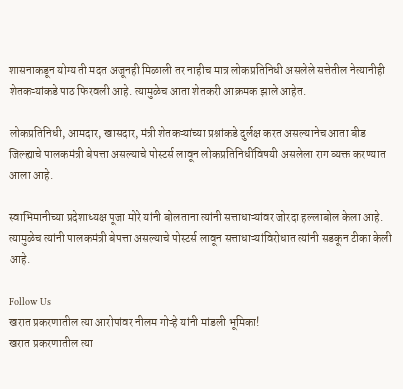शासनाकडून योग्य ती मदत अजूनही मिळाली तर नाहीच मात्र लोकप्रतिनिधी असलेले सत्तेतील नेत्यानीही शेतकऱ्यांकडे पाठ फिरवली आहे. त्यामुळेच आता शेतकरी आक्रमक झाले आहेत.

लोकप्रतिनिधी, आमदार, खासदार, मंत्री शेतकऱ्यांच्या प्रश्नांकडे दुर्लक्ष करत असल्यानेच आता बीड जिल्ह्याचे पालकमंत्री बेपत्ता असल्याचे पोस्टर्स लावून लोकप्रतिनिधींविषयी असलेला राग व्यक्त करण्यात आला आहे.

स्वाभिमानीच्या प्रदेशाध्यक्ष पूजा मोरे यांनी बोलताना त्यांनी सत्ताधाऱ्यांवर जोरदा हल्लाबोल केला आहे. त्यामुळेच त्यांनी पालकमंत्री बेपत्ता असल्याचे पोस्टर्स लावून सत्ताधाऱ्यांविरोधात त्यांनी सडकून टीका केली आहे.

Follow Us
खरात प्रकरणातील त्या आरोपांवर नीलम गोऱ्हे यांनी मांडली भूमिका!
खरात प्रकरणातील त्या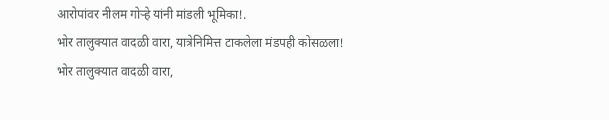आरोपांवर नीलम गोऱ्हे यांनी मांडली भूमिका!.
भोर तालुक्यात वादळी वारा, यात्रेनिमित्त टाकलेला मंडपही कोसळला!
भोर तालुक्यात वादळी वारा,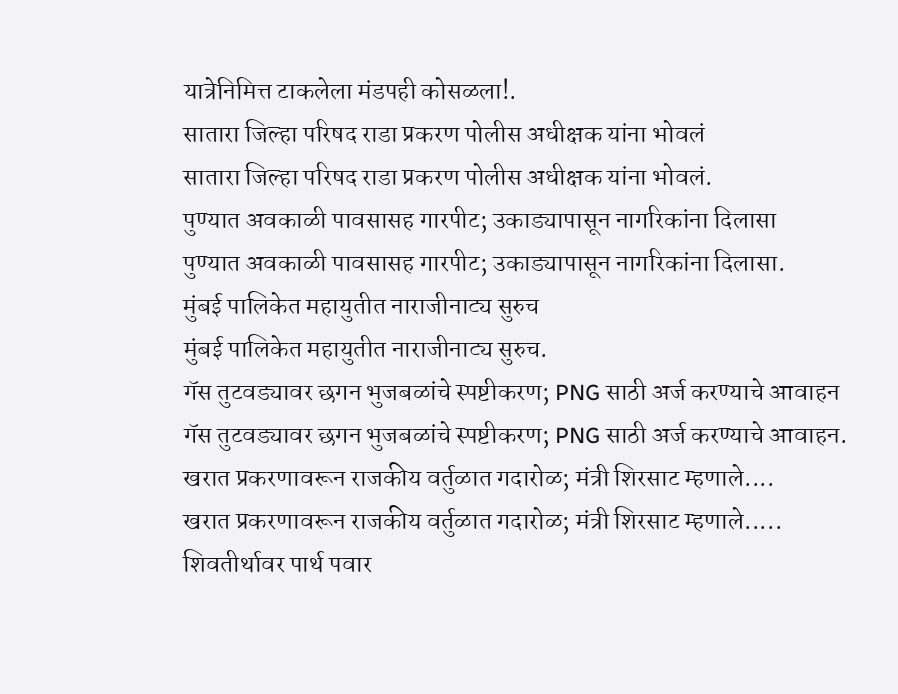यात्रेनिमित्त टाकलेला मंडपही कोसळला!.
सातारा जिल्हा परिषद राडा प्रकरण पोलीस अधीक्षक यांना भोवलं
सातारा जिल्हा परिषद राडा प्रकरण पोलीस अधीक्षक यांना भोवलं.
पुण्यात अवकाळी पावसासह गारपीट; उकाड्यापासून नागरिकांना दिलासा
पुण्यात अवकाळी पावसासह गारपीट; उकाड्यापासून नागरिकांना दिलासा.
मुंबई पालिकेत महायुतीत नाराजीनाट्य सुरुच
मुंबई पालिकेत महायुतीत नाराजीनाट्य सुरुच.
गॅस तुटवड्यावर छगन भुजबळांचे स्पष्टीकरण; PNG साठी अर्ज करण्याचे आवाहन
गॅस तुटवड्यावर छगन भुजबळांचे स्पष्टीकरण; PNG साठी अर्ज करण्याचे आवाहन.
खरात प्रकरणावरून राजकीय वर्तुळात गदारोळ; मंत्री शिरसाट म्हणाले....
खरात प्रकरणावरून राजकीय वर्तुळात गदारोळ; मंत्री शिरसाट म्हणाले.....
शिवतीर्थावर पार्थ पवार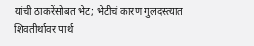यांची ठाकरेंसोबत भेट; भेटीचं कारण गुलदस्त्यात
शिवतीर्थावर पार्थ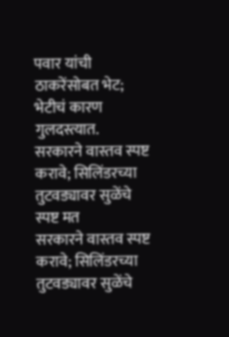पवार यांची ठाकरेंसोबत भेट; भेटीचं कारण गुलदस्त्यात.
सरकारने वास्तव स्पष्ट करावे; सिलिंडरच्या तुटवड्यावर सुळेंचे स्पष्ट मत
सरकारने वास्तव स्पष्ट करावे; सिलिंडरच्या तुटवड्यावर सुळेंचे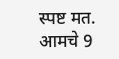स्पष्ट मत.
आमचे 9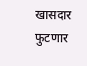खासदार फुटणार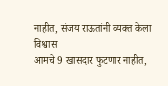नाहीत, संजय राऊतांनी व्यक्त केला विश्वास
आमचे 9 खासदार फुटणार नाहीत,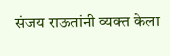संजय राऊतांनी व्यक्त केला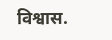विश्वास.